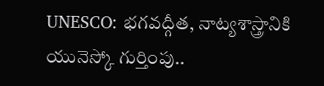UNESCO: భగవద్గీత, నాట్యశాస్త్రానికి యునెస్కో గుర్తింపు..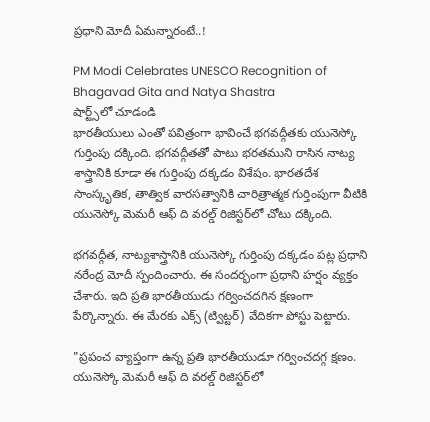ప్రధాని మోదీ ఏమ‌న్నారంటే..!

PM Modi Celebrates UNESCO Recognition of Bhagavad Gita and Natya Shastra
షార్ట్స్‌లో చూడండి
భారతీయులు ఎంతో పవిత్రంగా భావించే భగవద్గీతకు యునెస్కో గుర్తింపు ద‌క్కింది. భగవద్గీతతో పాటు భరతముని రాసిన నాట్య శాస్త్రానికి కూడా ఈ గుర్తింపు ద‌క్క‌డం విశేషం. భారతదేశ సాంస్కృతిక, తాత్విక వారసత్వానికి చారిత్రాత్మక గుర్తింపుగా వీటికి యునెస్కో మెమరీ ఆఫ్‌ ది వరల్డ్‌ రిజిస్టర్‌లో చోటు దక్కింది.

భగవద్గీత, నాట్యశాస్త్రానికి యునెస్కో గుర్తింపు ద‌క్క‌డం ప‌ట్ల‌ ప్రధాని న‌రేంద్ర మోదీ స్పందించారు. ఈ సంద‌ర్భంగా ప్ర‌ధాని హ‌ర్షం వ్యక్తం చేశారు. ఇది ప్రతి భారతీయుడు గర్వించదగిన క్షణంగా పేర్కొన్నారు. ఈ మేర‌కు ఎక్స్ (ట్విట్ట‌ర్‌) వేదిక‌గా పోస్టు పెట్టారు.

"ప్రపంచ వ్యాప్తంగా ఉన్న ప్రతి భారతీయుడూ గర్వించదగ్గ క్షణం. యునెస్కో మెమరీ ఆఫ్‌ ది వరల్డ్‌ రిజిస్టర్‌లో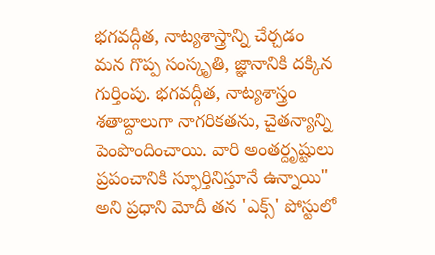భగవద్గీత, నాట్యశాస్త్రాన్ని చేర్చడం మన గొప్ప సంస్కృతి, జ్ఞానానికి దక్కిన గుర్తింపు. భగవద్గీత, నాట్యశాస్త్రం శతాబ్దాలుగా నాగరికతను, చైతన్యాన్ని పెంపొందించాయి. వారి అంతర్దృష్టులు ప్రపంచానికి స్ఫూర్తినిస్తూనే ఉన్నాయి" అని ప్రధాని మోదీ త‌న 'ఎక్స్' పోస్టులో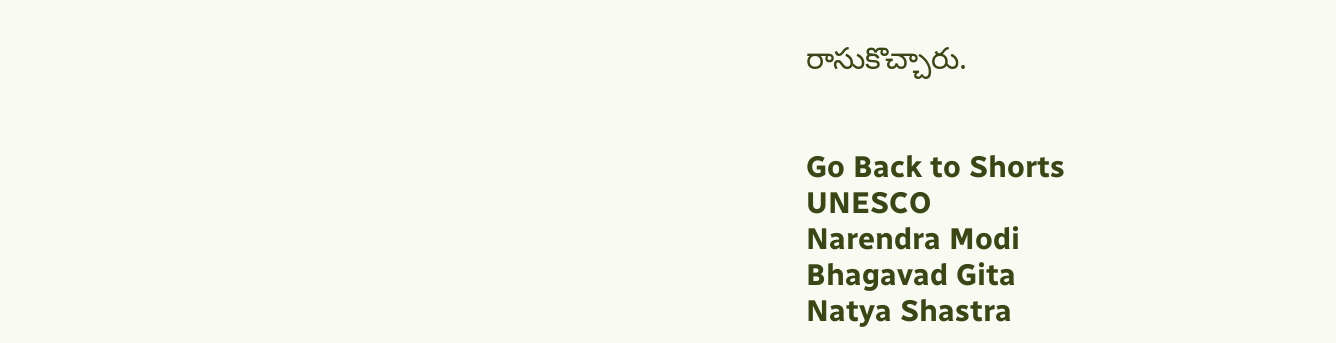రాసుకొచ్చారు.


Go Back to Shorts
UNESCO
Narendra Modi
Bhagavad Gita
Natya Shastra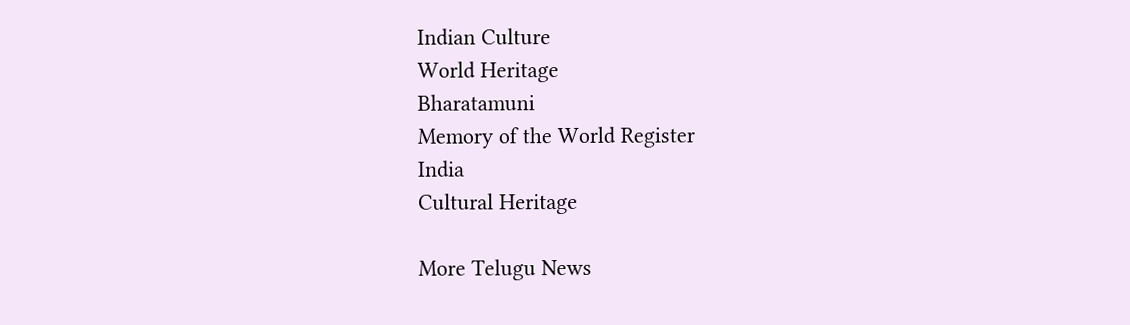Indian Culture
World Heritage
Bharatamuni
Memory of the World Register
India
Cultural Heritage

More Telugu News